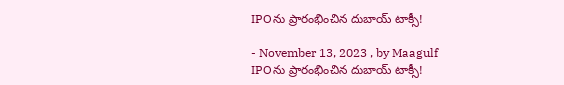IPOను ప్రారంభించిన దుబాయ్ టాక్సీ!

- November 13, 2023 , by Maagulf
IPOను ప్రారంభించిన దుబాయ్ టాక్సీ!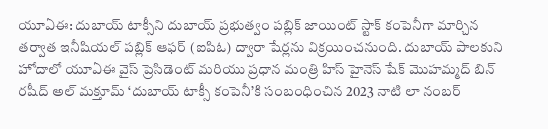యూఏఈ: దుబాయ్ టాక్సీని దుబాయ్ ప్రభుత్వం పబ్లిక్ జాయింట్ స్టాక్ కంపెనీగా మార్చిన తర్వాత ఇనీషియల్ పబ్లిక్ ఆఫర్ (ఐపిఓ) ద్వారా షేర్లను విక్రయించనుంది. దుబాయ్ పాలకుని హోదాలో యూఏఈ వైస్ ప్రెసిడెంట్ మరియు ప్రధాన మంత్రి హిస్ హైనెస్ షేక్ మొహమ్మద్ బిన్ రషీద్ అల్ మక్తూమ్ ‘దుబాయ్ టాక్సీ కంపెనీ’కి సంబంధించిన 2023 నాటి లా నంబర్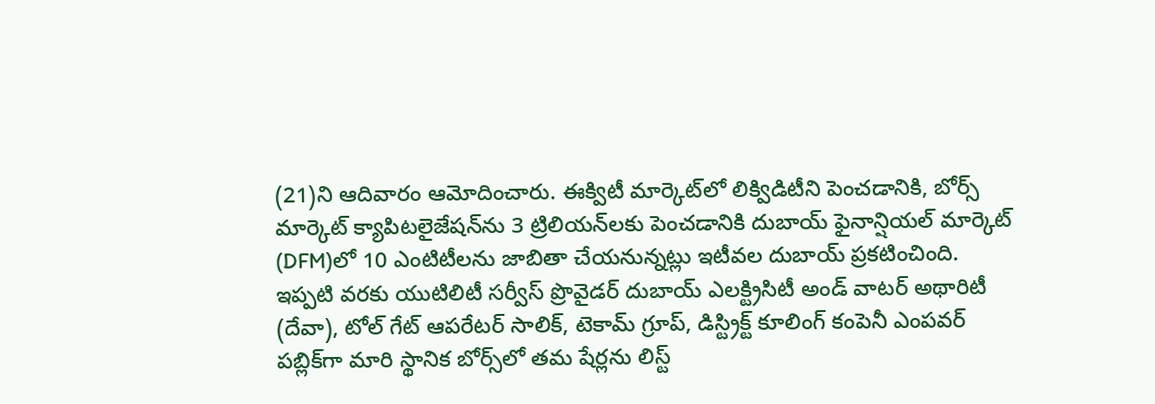(21)ని ఆదివారం ఆమోదించారు. ఈక్విటీ మార్కెట్‌లో లిక్విడిటీని పెంచడానికి, బోర్స్ మార్కెట్ క్యాపిటలైజేషన్‌ను 3 ట్రిలియన్‌లకు పెంచడానికి దుబాయ్ ఫైనాన్షియల్ మార్కెట్ (DFM)లో 10 ఎంటిటీలను జాబితా చేయనున్నట్లు ఇటీవల దుబాయ్ ప్రకటించింది. ఇప్పటి వరకు యుటిలిటీ సర్వీస్ ప్రొవైడర్ దుబాయ్ ఎలక్ట్రిసిటీ అండ్ వాటర్ అథారిటీ (దేవా), టోల్ గేట్ ఆపరేటర్ సాలిక్, టెకామ్ గ్రూప్, డిస్ట్రిక్ట్ కూలింగ్ కంపెనీ ఎంపవర్ పబ్లిక్‌గా మారి స్థానిక బోర్స్‌లో తమ షేర్లను లిస్ట్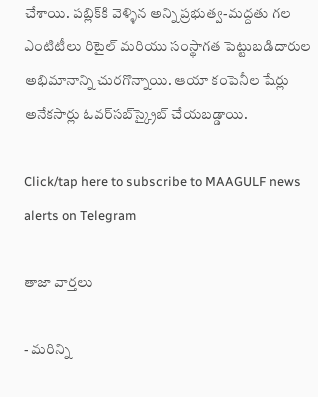చేశాయి. పబ్లిక్‌కి వెళ్ళిన అన్ని ప్రభుత్వ-మద్దతు గల ఎంటిటీలు రిటైల్ మరియు సంస్థాగత పెట్టుబడిదారుల అభిమానాన్ని చురగొన్నాయి. ఆయా కంపెనీల షేర్లు  అనేకసార్లు ఓవర్‌సబ్‌స్క్రైబ్ చేయబడ్డాయి.

Click/tap here to subscribe to MAAGULF news alerts on Telegram

తాజా వార్తలు

- మరిన్ని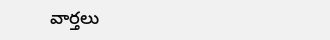వార్తలు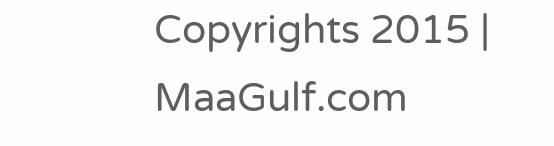Copyrights 2015 | MaaGulf.com